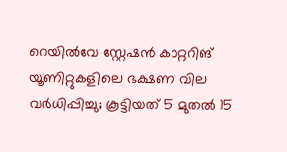റെയിൽവേ സ്റ്റേഷൻ കാറ്ററിങ് യൂണിറ്റുകളിലെ ഭക്ഷണ വില വർധിപ്പിച്ചു; കൂട്ടിയത് 5 മുതൽ 15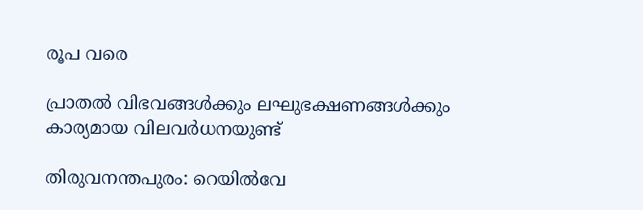രൂപ വരെ

പ്രാതൽ വിഭവങ്ങൾക്കും ലഘുഭക്ഷണങ്ങൾക്കും കാര്യമായ വിലവർധനയുണ്ട്

തിരുവനന്തപുരം: റെയിൽവേ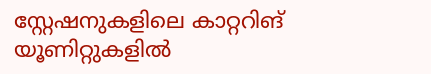സ്റ്റേഷനുകളിലെ കാറ്ററിങ് യൂണിറ്റുകളിൽ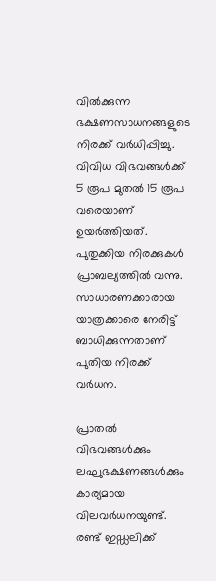വിൽക്കുന്ന ഭക്ഷണസാധനങ്ങളുടെ നിരക്ക് വർധിപ്പിച്ചു. വിവിധ വിഭവങ്ങൾക്ക് 5 രൂപ മുതൽ 15 രൂപ വരെയാണ് ഉയർത്തിയത്. പുതുക്കിയ നിരക്കുകൾ പ്രാബല്യത്തിൽ വന്നു. സാധാരണക്കാരായ യാത്രക്കാരെ നേരിട്ട് ബാധിക്കുന്നതാണ് പുതിയ നിരക്ക് വർധന.

പ്രാതൽ വിഭവങ്ങൾക്കും ലഘുഭക്ഷണങ്ങൾക്കും കാര്യമായ വിലവർധനയുണ്ട്. രണ്ട് ഇഡ്ഡലിക്ക്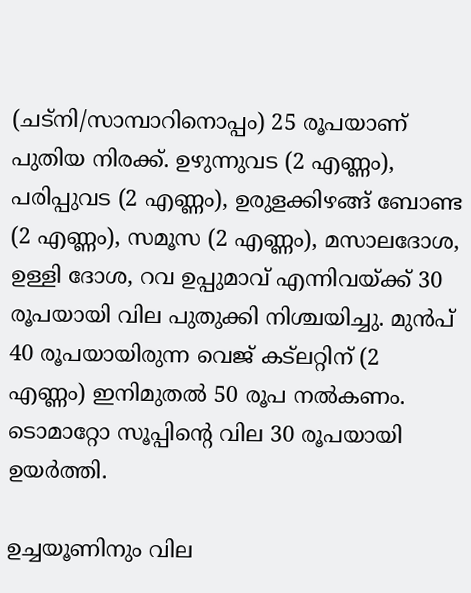(ചട്നി/സാമ്പാറിനൊപ്പം) 25 രൂപയാണ് പുതിയ നിരക്ക്. ഉഴുന്നുവട (2 എണ്ണം), പരിപ്പുവട (2 എണ്ണം), ഉരുളക്കിഴങ്ങ് ബോണ്ട (2 എണ്ണം), സമൂസ (2 എണ്ണം), മസാലദോശ, ഉള്ളി ദോശ, റവ ഉപ്പുമാവ് എന്നിവയ്ക്ക് 30 രൂപയായി വില പുതുക്കി നിശ്ചയിച്ചു. മുൻപ് 40 രൂപയായിരുന്ന വെജ് കട്‌ലറ്റിന് (2 എണ്ണം) ഇനിമുതൽ 50 രൂപ നൽകണം. ടൊമാറ്റോ സൂപ്പിന്റെ വില 30 രൂപയായി ഉയർത്തി.

ഉച്ചയൂണിനും വില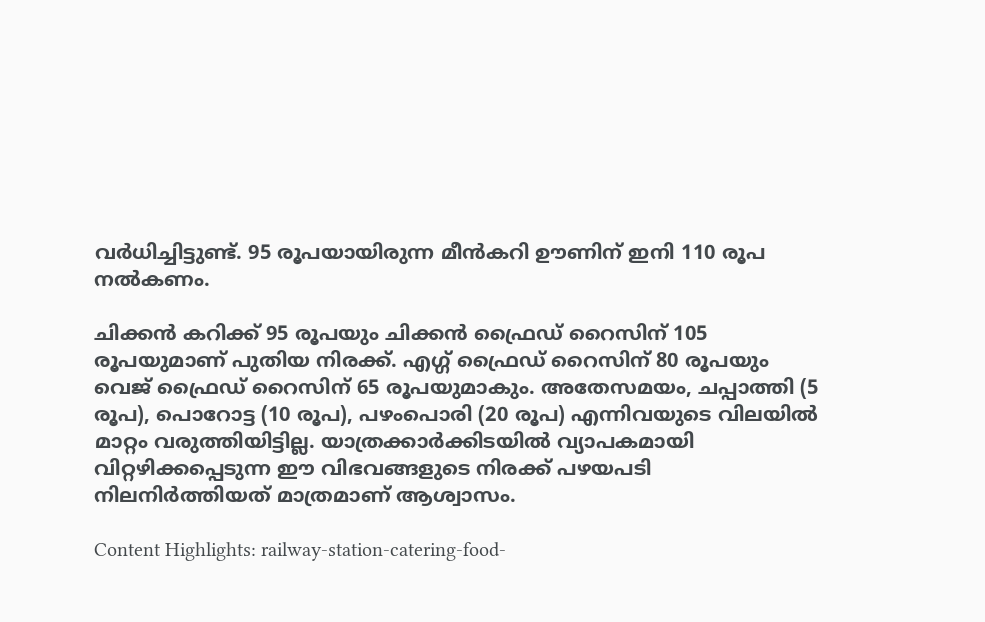വർധിച്ചിട്ടുണ്ട്. 95 രൂപയായിരുന്ന മീൻകറി ഊണിന് ഇനി 110 രൂപ നൽകണം.

ചിക്കൻ കറിക്ക് 95 രൂപയും ചിക്കൻ ഫ്രൈഡ് റൈസിന് 105 രൂപയുമാണ് പുതിയ നിരക്ക്. എഗ്ഗ് ഫ്രൈഡ് റൈസിന് 80 രൂപയും വെജ് ഫ്രൈഡ് റൈസിന് 65 രൂപയുമാകും. അതേസമയം, ചപ്പാത്തി (5 രൂപ), പൊറോട്ട (10 രൂപ), പഴംപൊരി (20 രൂപ) എന്നിവയുടെ വിലയിൽ മാറ്റം വരുത്തിയിട്ടില്ല. യാത്രക്കാർക്കിടയിൽ വ്യാപകമായി വിറ്റഴിക്കപ്പെടുന്ന ഈ വിഭവങ്ങളുടെ നിരക്ക് പഴയപടി നിലനിർത്തിയത് മാത്രമാണ് ആശ്വാസം.

Content Highlights: railway-station-catering-food-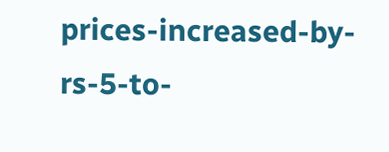prices-increased-by-rs-5-to-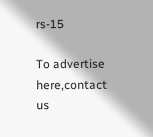rs-15

To advertise here,contact us